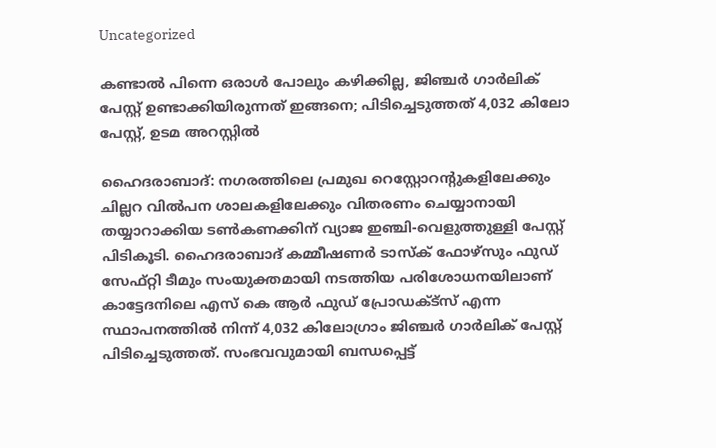Uncategorized

കണ്ടാൽ പിന്നെ ഒരാൾ പോലും കഴിക്കില്ല, ജിഞ്ചർ ഗാര്‍ലിക് പേസ്റ്റ് ഉണ്ടാക്കിയിരുന്നത് ഇങ്ങനെ; പിടിച്ചെടുത്തത് 4,032 കിലോ പേസ്റ്റ്, ഉടമ അറസ്റ്റിൽ

ഹൈദരാബാദ്: നഗരത്തിലെ പ്രമുഖ റെസ്റ്റോറന്‍റുകളിലേക്കും ചില്ലറ വിൽപന ശാലകളിലേക്കും വിതരണം ചെയ്യാനായി തയ്യാറാക്കിയ ടൺകണക്കിന് വ്യാജ ഇഞ്ചി-വെളുത്തുള്ളി പേസ്റ്റ് പിടികൂടി. ഹൈദരാബാദ് കമ്മീഷണർ ടാസ്‌ക് ഫോഴ്സും ഫുഡ് സേഫ്റ്റി ടീമും സംയുക്തമായി നടത്തിയ പരിശോധനയിലാണ് കാട്ടേദനിലെ എസ് കെ ആർ ഫുഡ് പ്രോഡക്ട്സ് എന്ന സ്ഥാപനത്തിൽ നിന്ന് 4,032 കിലോഗ്രാം ജിഞ്ചർ ഗാര്‍ലിക് പേസ്റ്റ് പിടിച്ചെടുത്തത്. സംഭവവുമായി ബന്ധപ്പെട്ട്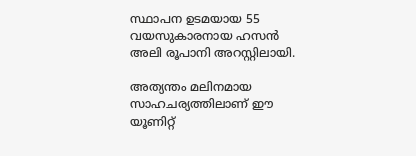സ്ഥാപന ഉടമയായ 55 വയസുകാരനായ ഹസൻ അലി രൂപാനി അറസ്റ്റിലായി.

അത്യന്തം മലിനമായ സാഹചര്യത്തിലാണ് ഈ യൂണിറ്റ്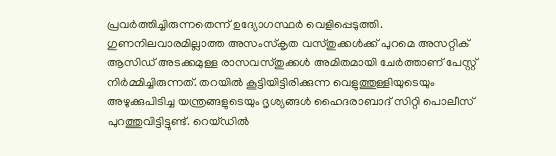പ്രവർത്തിച്ചിരുന്നതെന്ന് ഉദ്യോഗസ്ഥർ വെളിപ്പെടുത്തി. ഗുണനിലവാരമില്ലാത്ത അസംസ്‌കൃത വസ്തുക്കൾക്ക് പുറമെ അസറ്റിക് ആസിഡ് അടക്കമുള്ള രാസവസ്തുക്കൾ അമിതമായി ചേർത്താണ് പേസ്റ്റ് നിർമ്മിച്ചിരുന്നത്. തറയിൽ കൂട്ടിയിട്ടിരിക്കുന്ന വെളുത്തുള്ളിയുടെയും അഴുക്കുപിടിച്ച യന്ത്രങ്ങളുടെയും ദൃശ്യങ്ങൾ ഹൈദരാബാദ് സിറ്റി പൊലീസ് പുറത്തുവിട്ടിട്ടുണ്ട്. റെയ്ഡിൽ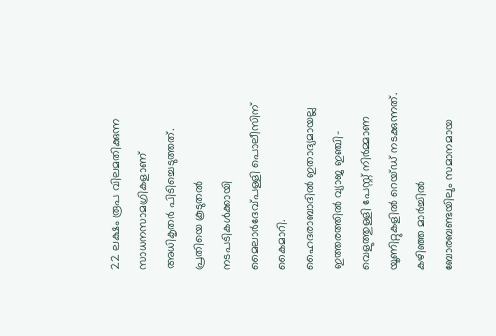22 ലക്ഷം രൂപ വിലമതിക്കുന്ന സാധനസാമഗ്രികളാണ് അധികൃതർ പിടിച്ചെടുത്തത്. പ്രതിയെ കൂടുതൽ നടപടികൾക്കായി മൈലാർദേവ്പള്ളി പൊലീസിന് കൈമാറി.
ഹൈദരാബാദിൽ ഇതാദ്യമായല്ല ഇത്തരത്തിൽ വ്യാജ ഇഞ്ചി-വെളുത്തുള്ളി പേസ്റ്റ് നിർമ്മാണ യൂണിറ്റുകളിൽ റെയ്ഡ് നടക്കുന്നത്. കഴിഞ്ഞ മാർച്ചിൽ ബോരബണ്ടയിലും സമാനമായ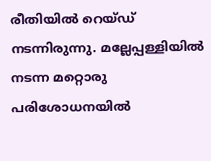രീതിയിൽ റെയ്ഡ് നടന്നിരുന്നു. മല്ലേപ്പള്ളിയിൽ നടന്ന മറ്റൊരു പരിശോധനയിൽ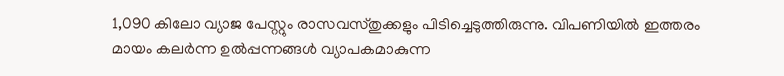1,090 കിലോ വ്യാജ പേസ്റ്റും രാസവസ്തുക്കളും പിടിച്ചെടുത്തിരുന്നു. വിപണിയിൽ ഇത്തരം മായം കലർന്ന ഉൽപ്പന്നങ്ങൾ വ്യാപകമാകുന്ന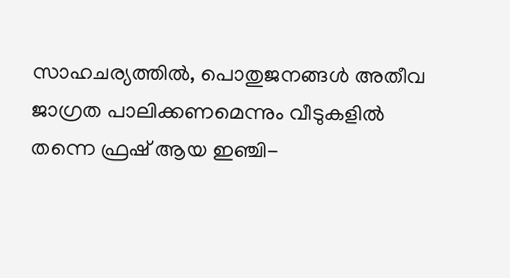സാഹചര്യത്തിൽ, പൊതുജനങ്ങൾ അതീവ ജാഗ്രത പാലിക്കണമെന്നും വീടുകളിൽ തന്നെ ഫ്രഷ് ആയ ഇഞ്ചി-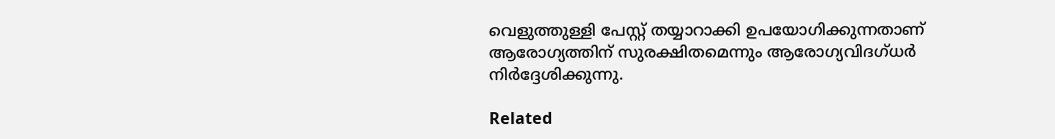വെളുത്തുള്ളി പേസ്റ്റ് തയ്യാറാക്കി ഉപയോഗിക്കുന്നതാണ് ആരോഗ്യത്തിന് സുരക്ഷിതമെന്നും ആരോഗ്യവിദഗ്ധർ നിർദ്ദേശിക്കുന്നു.

Related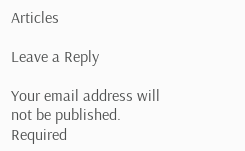Articles

Leave a Reply

Your email address will not be published. Required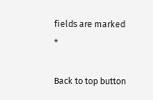fields are marked *

Back to top button